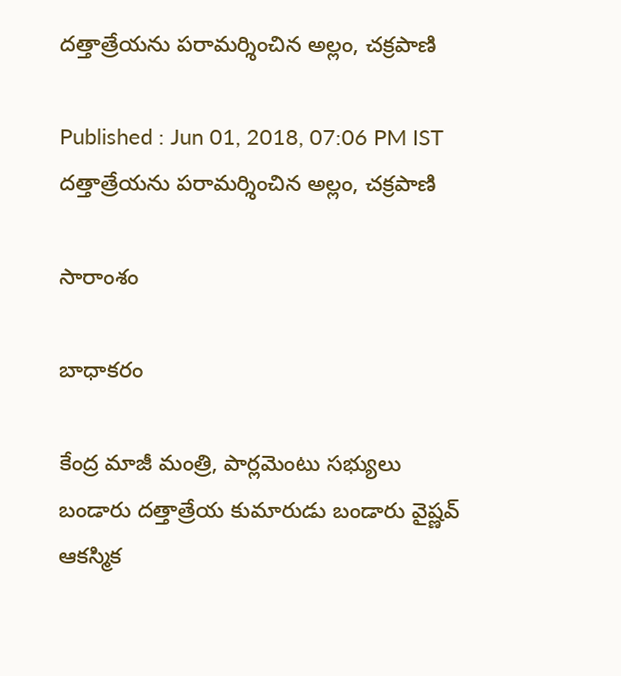దత్తాత్రేయను పరామర్శించిన అల్లం, చక్రపాణి

Published : Jun 01, 2018, 07:06 PM IST
దత్తాత్రేయను పరామర్శించిన అల్లం, చక్రపాణి

సారాంశం

బాధాకరం

కేంద్ర మాజీ మంత్రి, పార్లమెంటు సభ్యులు బండారు దత్తాత్రేయ కుమారుడు బండారు వైష్ణవ్ ఆకస్మిక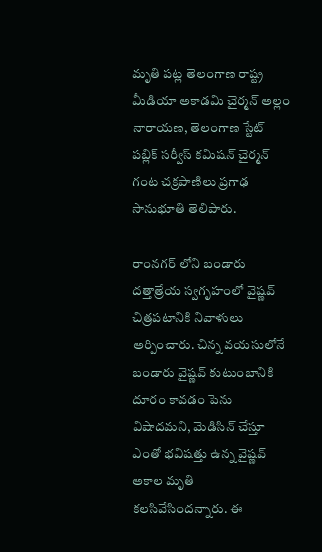మృతి పట్ల తెలంగాణ రాష్ట్ర మీడియా అకాడమి చైర్మన్ అల్లం నారాయణ, తెలంగాణ స్టేట్ పబ్లిక్ సర్వీస్ కమిషన్ చైర్మన్ గంట చక్రపాణిలు ప్రగాఢ సానుభూతి తెలిపారు.

రాంనగర్ లోని బండారు దత్తాత్రేయ స్వగృహంలో వైష్ణవ్ చిత్రపటానికి నివాళులు అర్పించారు. చిన్న వయసులోనే బండారు వైష్ణవ్ కుటుంబానికి దూరం కావడం పెను విషాదమని, మెడిసిన్ చేస్తూ ఎంతో భవిషత్తు ఉన్న వైష్ణవ్ అకాల మృతి కలసివేసిందన్నారు. ఈ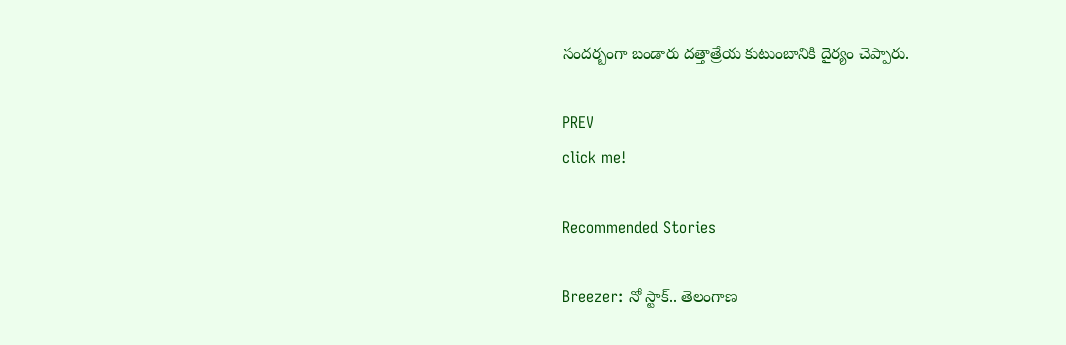సందర్బంగా బండారు దత్తాత్రేయ కుటుంబానికి దైర్యం చెప్పారు.

PREV
click me!

Recommended Stories

Breezer: నో స్టాక్‌.. తెలంగాణ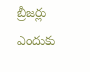బ్రీజ‌ర్లు ఎందుకు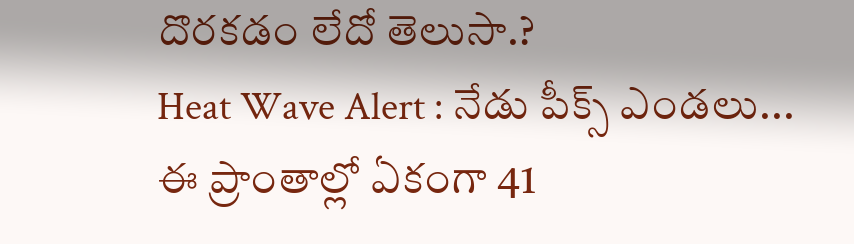దొర‌క‌డం లేదో తెలుసా.?
Heat Wave Alert : నేడు పీక్స్ ఎండలు... ఈ ప్రాంతాల్లో ఏకంగా 41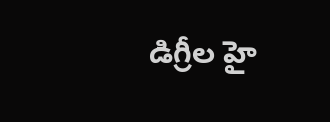డిగ్రీల హై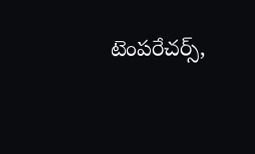టెంపరేచర్స్,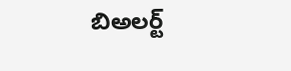బిఅలర్ట్